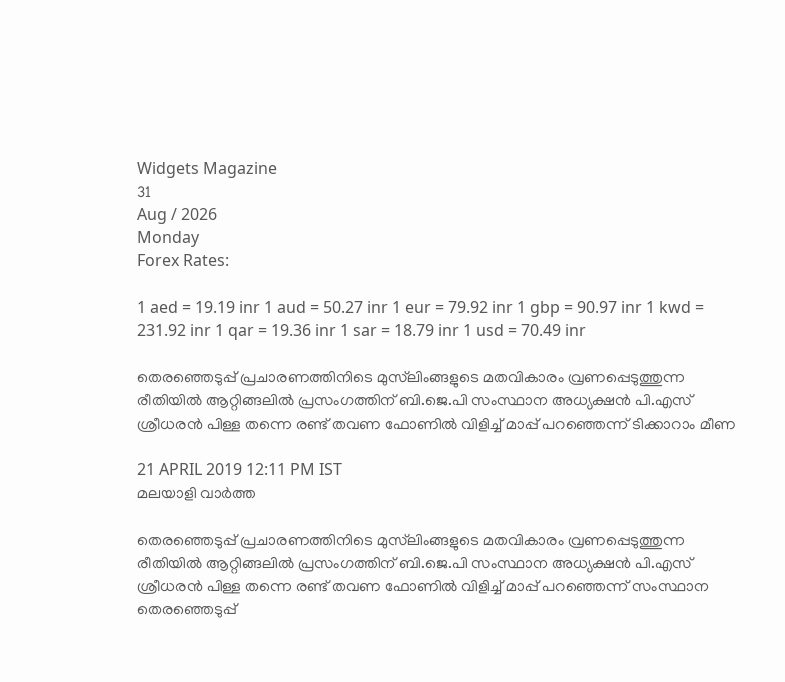Widgets Magazine
31
Aug / 2026
Monday
Forex Rates:

1 aed = 19.19 inr 1 aud = 50.27 inr 1 eur = 79.92 inr 1 gbp = 90.97 inr 1 kwd = 231.92 inr 1 qar = 19.36 inr 1 sar = 18.79 inr 1 usd = 70.49 inr

തെരഞ്ഞെടുപ്പ് പ്രചാരണത്തിനിടെ മുസ്‌ലിംങ്ങളുടെ മതവികാരം വ്രണപ്പെടുത്തുന്ന രീതിയില്‍ ആറ്റിങ്ങലില്‍ പ്രസംഗത്തിന് ബി.ജെ.പി സംസ്ഥാന അധ്യക്ഷന്‍ പി.എസ് ശ്രീധരന്‍ പിള്ള തന്നെ രണ്ട് തവണ ഫോണില്‍ വിളിച്ച് മാപ്പ് പറഞ്ഞെന്ന് ടിക്കാറാം മീണ

21 APRIL 2019 12:11 PM IST
മലയാളി വാര്‍ത്ത

തെരഞ്ഞെടുപ്പ് പ്രചാരണത്തിനിടെ മുസ്‌ലിംങ്ങളുടെ മതവികാരം വ്രണപ്പെടുത്തുന്ന രീതിയില്‍ ആറ്റിങ്ങലില്‍ പ്രസംഗത്തിന് ബി.ജെ.പി സംസ്ഥാന അധ്യക്ഷന്‍ പി.എസ് ശ്രീധരന്‍ പിള്ള തന്നെ രണ്ട് തവണ ഫോണില്‍ വിളിച്ച് മാപ്പ് പറഞ്ഞെന്ന് സംസ്ഥാന തെരഞ്ഞെടുപ്പ്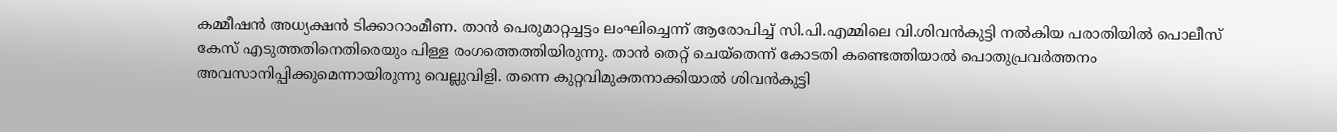കമ്മീഷന്‍ അധ്യക്ഷന്‍ ടിക്കാറാംമീണ. താന്‍ പെരുമാറ്റച്ചട്ടം ലംഘിച്ചെന്ന് ആരോപിച്ച് സി.പി.എമ്മിലെ വി.ശിവന്‍കുട്ടി നല്‍കിയ പരാതിയില്‍ പൊലീസ് കേസ് എടുത്തതിനെതിരെയും പിള്ള രംഗത്തെത്തിയിരുന്നു. താന്‍ തെറ്റ് ചെയ്‌തെന്ന് കോടതി കണ്ടെത്തിയാല്‍ പൊതുപ്രവര്‍ത്തനം അവസാനിപ്പിക്കുമെന്നായിരുന്നു വെല്ലുവിളി. തന്നെ കുറ്റവിമുക്തനാക്കിയാല്‍ ശിവന്‍കുട്ടി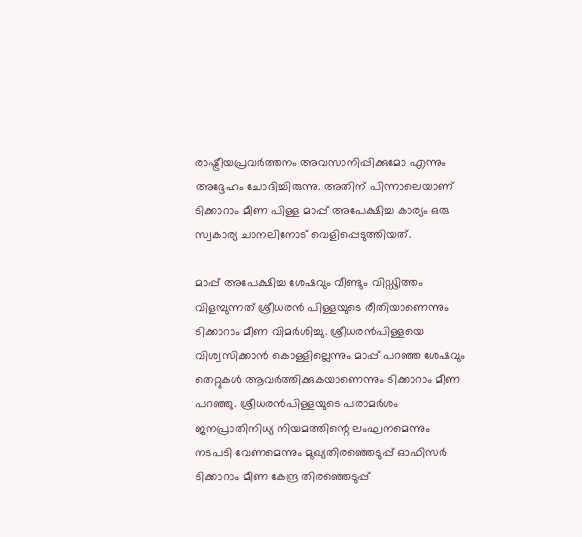രാഷ്ട്രീയപ്രവര്‍ത്തനം അവസാനിപ്പിക്കുമോ എന്നും അദ്ദേഹം ചോദിച്ചിരുന്നു. അതിന് പിന്നാലെയാണ് ടിക്കാറാം മീണ പിള്ള മാപ്പ് അപേക്ഷിച്ച കാര്യം ഒരു സ്വകാര്യ ചാനലിനോട് വെളിപ്പെടുത്തിയത്.

മാപ്പ് അപേക്ഷിച്ച ശേഷവും വീണ്ടും വിഡ്ഢിത്തം വിളമ്പുന്നത് ശ്രീധരന്‍ പിള്ളയുടെ രീതിയാണെന്നും ടിക്കാറാം മീണ വിമര്‍ശിച്ചു. ശ്രീധരന്‍പിള്ളയെ വിശ്വസിക്കാന്‍ കൊള്ളില്ലെന്നും മാപ്പ് പറഞ്ഞ ശേഷവും തെറ്റുകള്‍ ആവര്‍ത്തിക്കുകയാണെന്നും ടിക്കാറാം മീണ പറഞ്ഞു. ശ്രീധരന്‍പിള്ളയുടെ പരാമര്‍ശം ജനപ്രാതിനിധ്യ നിയമത്തിന്റെ ലംഘനമെന്നും നടപടി വേണമെന്നും മുഖ്യതിരഞ്ഞെടുപ്പ് ഓഫിസര്‍ ടിക്കാറാം മീണ കേന്ദ്ര തിരഞ്ഞെടുപ്പ്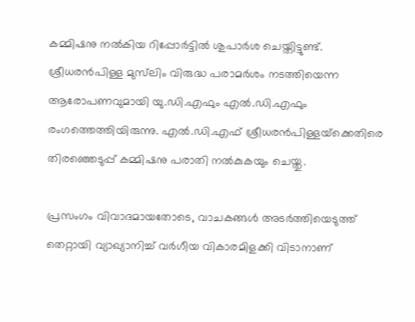കമ്മിഷനു നല്‍കിയ റിപ്പോര്‍ട്ടില്‍ ശുപാര്‍ശ ചെയ്തിട്ടുണ്ട്. ശ്രീധരന്‍പിള്ള മുസ്‌ലിം വിരുദ്ധ പരാമര്‍ശം നടത്തിയെന്ന ആരോപണവുമായി യു.ഡി.എഫും എല്‍.ഡി.എഫും രംഗത്തെത്തിയിരുന്നു. എല്‍.ഡി.എഫ് ശ്രീധരന്‍പിള്ളയ്‌ക്കെതിരെ തിരഞ്ഞെടുപ്പ് കമ്മിഷനു പരാതി നല്‍കുകയും ചെയ്തു.

പ്രസംഗം വിവാദമായതോടെ, വാചകങ്ങള്‍ അടര്‍ത്തിയെടുത്ത് തെറ്റായി വ്യാഖ്യാനിച്ച് വര്‍ഗീയ വികാരമിളക്കി വിടാനാണ്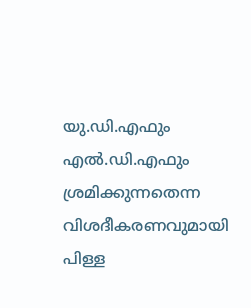യു.ഡി.എഫും എല്‍.ഡി.എഫും ശ്രമിക്കുന്നതെന്ന വിശദീകരണവുമായി പിള്ള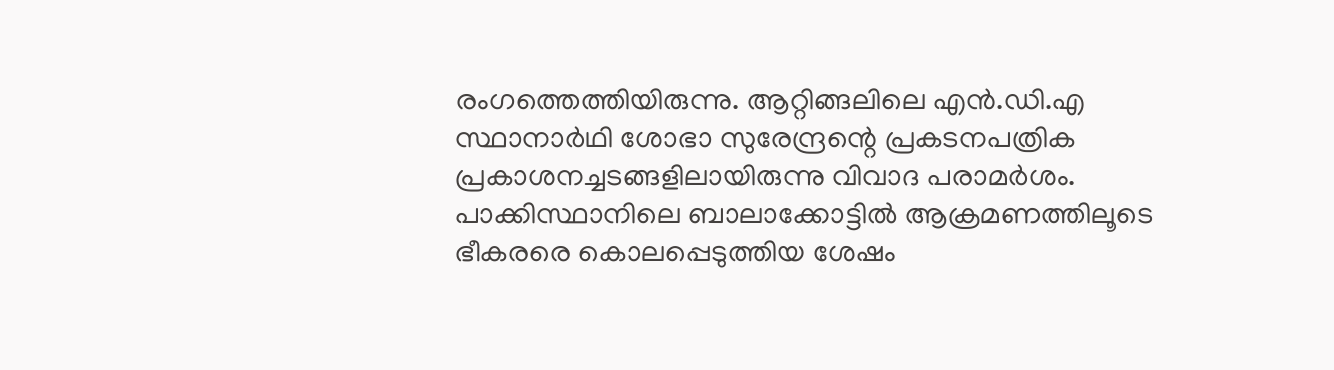രംഗത്തെത്തിയിരുന്നു. ആറ്റിങ്ങലിലെ എന്‍.ഡി.എ സ്ഥാനാര്‍ഥി ശോഭാ സുരേന്ദ്രന്റെ പ്രകടനപത്രിക പ്രകാശനച്ചടങ്ങളിലായിരുന്നു വിവാദ പരാമര്‍ശം. പാക്കിസ്ഥാനിലെ ബാലാക്കോട്ടില്‍ ആക്രമണത്തിലൂടെ ഭീകരരെ കൊലപ്പെടുത്തിയ ശേഷം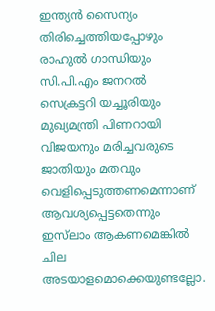ഇന്ത്യന്‍ സൈന്യം തിരിച്ചെത്തിയപ്പോഴും രാഹുല്‍ ഗാന്ധിയും സി.പി.എം ജനറല്‍ സെക്രട്ടറി യച്ചൂരിയും മുഖ്യമന്ത്രി പിണറായി വിജയനും മരിച്ചവരുടെ ജാതിയും മതവും വെളിപ്പെടുത്തണമെന്നാണ് ആവശ്യപ്പെട്ടതെന്നും ഇസ്‌ലാം ആകണമെങ്കില്‍ ചില അടയാളമൊക്കെയുണ്ടല്ലോ.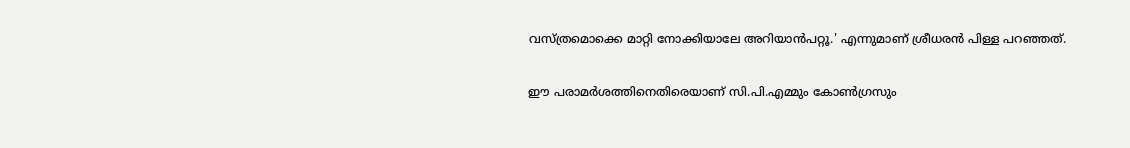വസ്ത്രമൊക്കെ മാറ്റി നോക്കിയാലേ അറിയാന്‍പറ്റൂ.' എന്നുമാണ് ശ്രീധരന്‍ പിള്ള പറഞ്ഞത്.

ഈ പരാമര്‍ശത്തിനെതിരെയാണ് സി.പി.എമ്മും കോണ്‍ഗ്രസും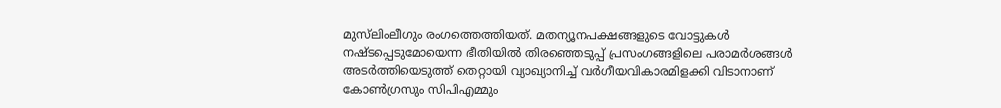മുസ്‌ലിംലീഗും രംഗത്തെത്തിയത്. മതന്യൂനപക്ഷങ്ങളുടെ വോട്ടുകള്‍ നഷ്ടപ്പെടുമോയെന്ന ഭീതിയില്‍ തിരഞ്ഞെടുപ്പ് പ്രസംഗങ്ങളിലെ പരാമര്‍ശങ്ങള്‍ അടര്‍ത്തിയെടുത്ത് തെറ്റായി വ്യാഖ്യാനിച്ച് വര്‍ഗീയവികാരമിളക്കി വിടാനാണ് കോണ്‍ഗ്രസും സിപിഎമ്മും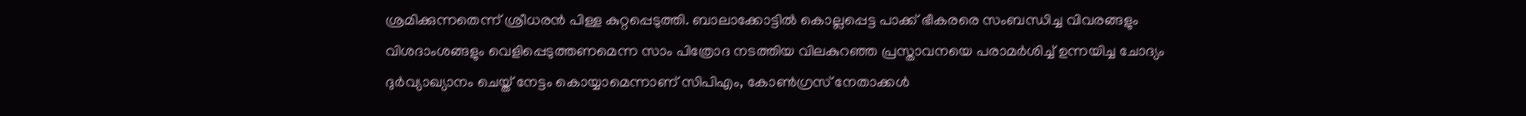ശ്രമിക്കുന്നതെന്ന് ശ്രീധരന്‍ പിള്ള കുറ്റപ്പെടുത്തി. ബാലാക്കോട്ടില്‍ കൊല്ലപ്പെട്ട പാക്ക് ഭീകരരെ സംബന്ധിച്ച വിവരങ്ങളും വിശദാംശങ്ങളും വെളിപ്പെടുത്തണമെന്ന സാം പിത്രോദ നടത്തിയ വിലകുറഞ്ഞ പ്രസ്താവനയെ പരാമര്‍ശിച്ച് ഉന്നയിച്ച ചോദ്യം ദുര്‍വ്യാഖ്യാനം ചെയ്ത് നേട്ടം കൊയ്യാമെന്നാണ് സിപിഎം, കോണ്‍ഗ്രസ് നേതാക്കള്‍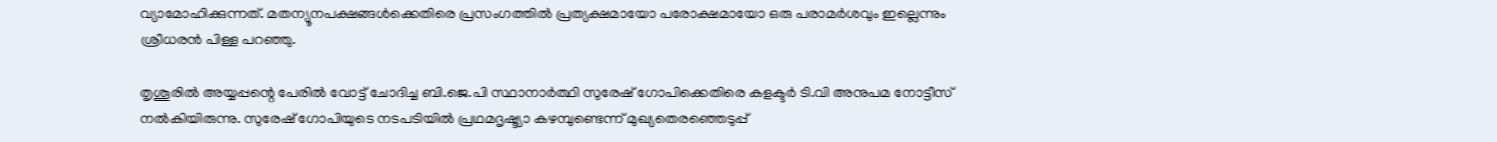വ്യാമോഹിക്കുന്നത്. മതന്യൂനപക്ഷങ്ങള്‍ക്കെതിരെ പ്രസംഗത്തില്‍ പ്രത്യക്ഷമായോ പരോക്ഷമായോ ഒരു പരാമര്‍ശവും ഇല്ലെന്നും ശ്രീധരന്‍ പിള്ള പറഞ്ഞു.

തൃശൂരില്‍ അയ്യപ്പന്റെ പേരില്‍ വോട്ട് ചോദിച്ച ബി.ജെ.പി സ്ഥാനാര്‍ത്ഥി സുരേഷ് ഗോപിക്കെതിരെ കളക്ടര്‍ ടി.വി അനുപമ നോട്ടീസ് നല്‍കിയിരുന്നു. സുരേഷ് ഗോപിയുടെ നടപടിയില്‍ പ്രഥമദൃഷ്ട്യാ കഴമ്പുണ്ടെന്ന് മുഖ്യതെരഞ്ഞെടുപ്പ്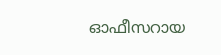ഓഫീസറായ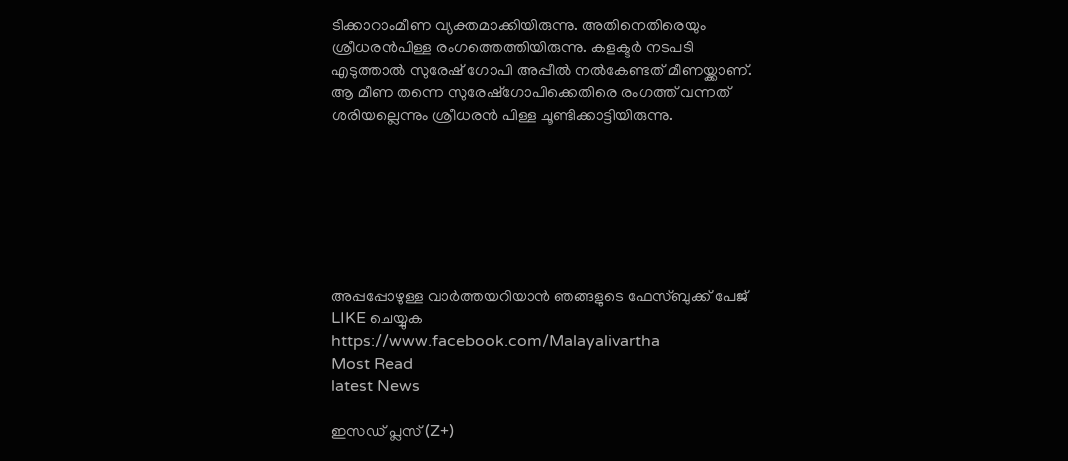ടിക്കാറാംമീണ വ്യക്തമാക്കിയിരുന്നു. അതിനെതിരെയും ശ്രീധരന്‍പിള്ള രംഗത്തെത്തിയിരുന്നു. കളക്ടര്‍ നടപടി എടുത്താല്‍ സുരേഷ് ഗോപി അപ്പീല്‍ നല്‍കേണ്ടത് മീണയ്ക്കാണ്. ആ മീണ തന്നെ സുരേഷ്‌ഗോപിക്കെതിരെ രംഗത്ത് വന്നത് ശരിയല്ലെന്നും ശ്രീധരന്‍ പിള്ള ചൂണ്ടിക്കാട്ടിയിരുന്നു.







അപ്പപ്പോഴുള്ള വാര്‍ത്തയറിയാന്‍ ഞങ്ങളുടെ ഫേസ്‌ബുക്ക്‌ പേജ് LIKE ചെയ്യുക
https://www.facebook.com/Malayalivartha
Most Read
latest News

ഇസഡ് പ്ലസ് (Z+)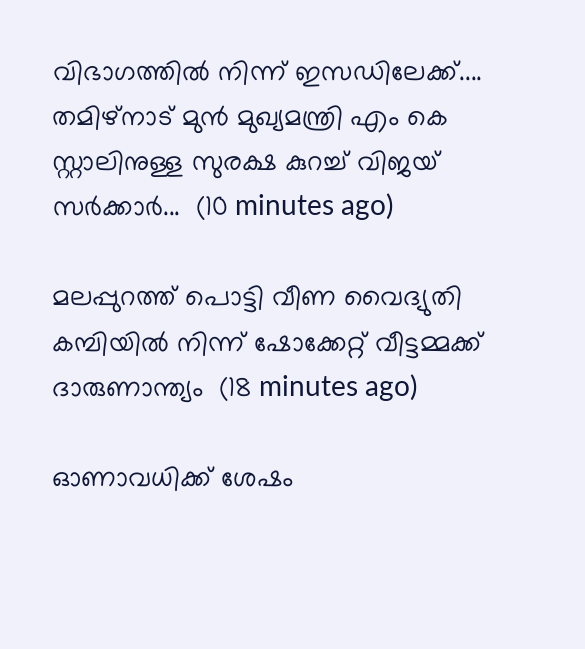വിഭാഗത്തിൽ നിന്ന് ഇസഡിലേക്ക്.... തമിഴ്നാട്‌ മുൻ മുഖ്യമന്ത്രി എം കെ സ്റ്റാലിനുള്ള സുരക്ഷ കുറച്ച് വിജയ് സർക്കാർ...  (10 minutes ago)

മലപ്പുറത്ത് പൊട്ടി വീണ വൈദ്യുതി കമ്പിയിൽ നിന്ന് ഷോക്കേറ്റ് വീട്ടമ്മക്ക് ദാരുണാന്ത്യം  (18 minutes ago)

ഓണാവധിക്ക് ശേഷം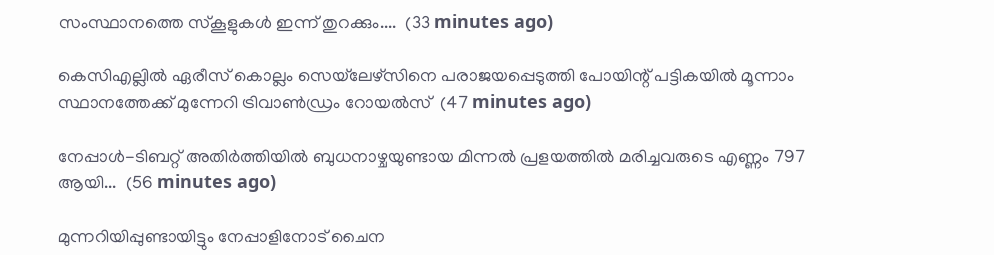സംസ്ഥാനത്തെ സ്‌കൂളുകൾ ഇന്ന് തുറക്കും....  (33 minutes ago)

കെസിഎല്ലിൽ ഏരീസ് കൊല്ലം സെയ്‌ലേഴ്‌സിനെ പരാജയപ്പെടുത്തി പോയിന്റ് പട്ടികയിൽ മൂന്നാം സ്ഥാനത്തേക്ക് മുന്നേറി ട്രിവാൺഡ്രം റോയൽസ്  (47 minutes ago)

നേപ്പാൾ-ടിബറ്റ് അതിർത്തിയിൽ ബുധനാഴ്ചയുണ്ടായ മിന്നൽ പ്രളയത്തിൽ മരിച്ചവരുടെ എണ്ണം 797 ആയി...  (56 minutes ago)

മുന്നറിയിപ്പുണ്ടായിട്ടും നേപ്പാളിനോട് ചൈന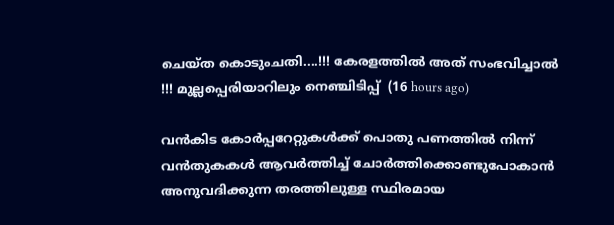ചെയ്ത കൊടുംചതി....!!! കേരളത്തിൽ അത് സംഭവിച്ചാൽ !!! മുല്ലപ്പെരിയാറിലും നെഞ്ചിടിപ്പ്  (16 hours ago)

വൻകിട കോർപ്പറേറ്റുകൾക്ക് പൊതു പണത്തിൽ നിന്ന് വൻതുകകൾ ആവർത്തിച്ച് ചോർത്തിക്കൊണ്ടുപോകാൻ അനുവദിക്കുന്ന തരത്തിലുള്ള സ്ഥിരമായ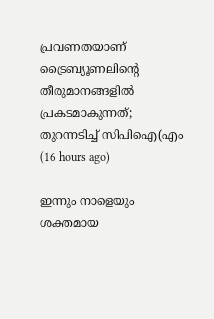പ്രവണതയാണ് ട്രൈബ്യൂണലിന്റെ തീരുമാനങ്ങളിൽ പ്രകടമാകുന്നത്; തുറന്നടിച്ച് സിപിഐ(എം  (16 hours ago)

ഇന്നും നാളെയും ശക്തമായ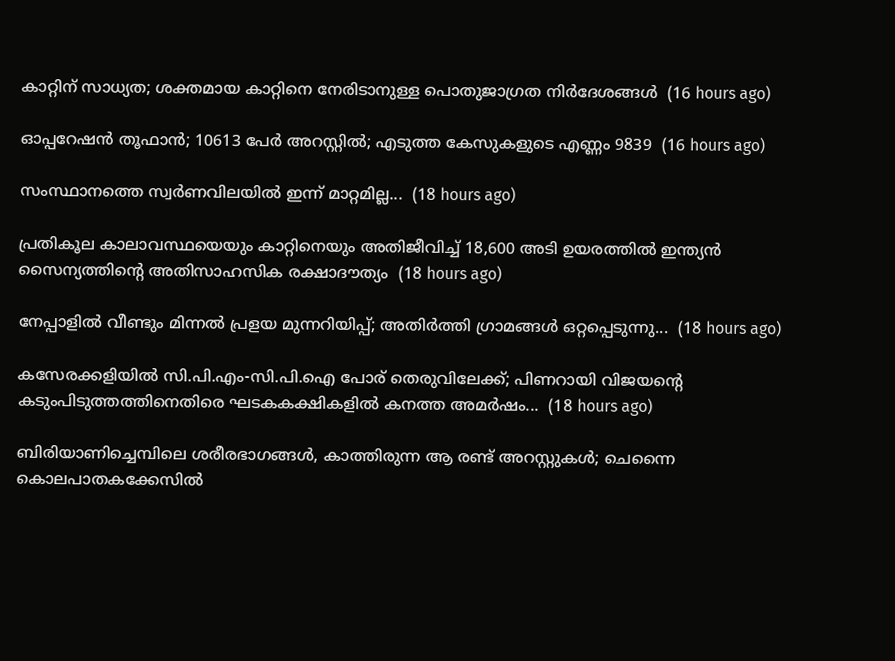കാറ്റിന് സാധ്യത; ശക്തമായ കാറ്റിനെ നേരിടാനുള്ള പൊതുജാഗ്രത നിർദേശങ്ങൾ  (16 hours ago)

ഓപ്പറേഷന്‍ തൂഫാന്‍; 10613 പേർ അറസ്റ്റിൽ; എടുത്ത കേസുകളുടെ എണ്ണം 9839  (16 hours ago)

സംസ്ഥാനത്തെ സ്വർണവിലയിൽ ഇന്ന് മാറ്റമില്ല...  (18 hours ago)

പ്രതികൂല കാലാവസ്ഥയെയും കാറ്റിനെയും അതിജീവിച്ച് 18,600 അടി ഉയരത്തിൽ ഇന്ത്യൻ സൈന്യത്തിന്റെ അതിസാഹസിക രക്ഷാദൗത്യം  (18 hours ago)

നേപ്പാളിൽ വീണ്ടും മിന്നൽ പ്രളയ മുന്നറിയിപ്പ്; അതിർത്തി ഗ്രാമങ്ങൾ ഒറ്റപ്പെടുന്നു...  (18 hours ago)

കസേരക്കളിയിൽ സി.പി.എം-സി.പി.ഐ പോര് തെരുവിലേക്ക്; പിണറായി വിജയന്റെ കടുംപിടുത്തത്തിനെതിരെ ഘടകകക്ഷികളിൽ കനത്ത അമർഷം...  (18 hours ago)

ബിരിയാണിച്ചെമ്പിലെ ശരീരഭാഗങ്ങൾ, കാത്തിരുന്ന ആ രണ്ട് അറസ്റ്റുകൾ; ചെന്നൈ കൊലപാതകക്കേസിൽ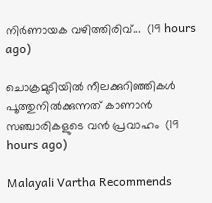നിർണായക വഴിത്തിരിവ്...  (19 hours ago)

ചൊക്രമുടിയിൽ നീലക്കുറിഞ്ഞികൾ പൂത്തുനിൽക്കുന്നത് കാണാൻ സഞ്ചാരികളുടെ വൻ പ്രവാഹം  (19 hours ago)

Malayali Vartha Recommends